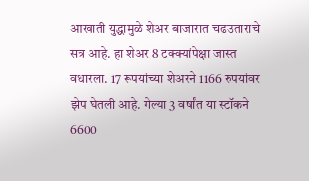आखाती युद्धामुळे शेअर बाजारात चढउताराचे सत्र आहे. हा शेअर 8 टक्क्यांपेक्षा जास्त वधारला. 17 रूपयांच्या शेअरने 1166 रुपयांवर झेप घेतली आहे. गेल्या 3 वर्षांत या स्टॉकने 6600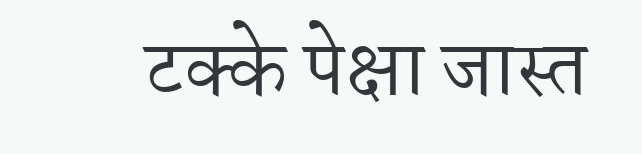टक्के पेक्षा जास्त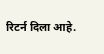रिटर्न दिला आहे.